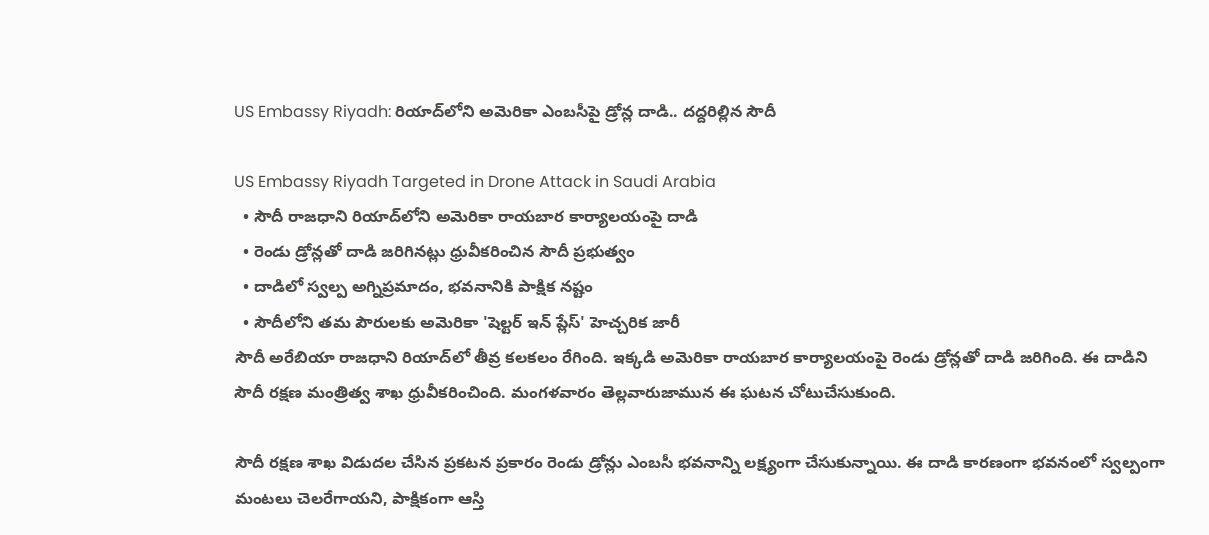US Embassy Riyadh: రియాద్‌లోని అమెరికా ఎంబసీపై డ్రోన్ల దాడి.. దద్దరిల్లిన సౌదీ

US Embassy Riyadh Targeted in Drone Attack in Saudi Arabia
  • సౌదీ రాజధాని రియాద్‌లోని అమెరికా రాయబార కార్యాలయంపై దాడి
  • రెండు డ్రోన్లతో దాడి జరిగినట్లు ధ్రువీకరించిన సౌదీ ప్రభుత్వం
  • దాడిలో స్వల్ప అగ్నిప్రమాదం, భవనానికి పాక్షిక నష్టం
  • సౌదీలోని తమ పౌరులకు అమెరికా 'షెల్టర్ ఇన్ ప్లేస్' హెచ్చరిక జారీ
సౌదీ అరేబియా రాజధాని రియాద్‌లో తీవ్ర కలకలం రేగింది. ఇక్కడి అమెరికా రాయబార కార్యాలయంపై రెండు డ్రోన్లతో దాడి జరిగింది. ఈ దాడిని సౌదీ రక్షణ మంత్రిత్వ శాఖ ధ్రువీకరించింది. మంగళవారం తెల్లవారుజామున ఈ ఘటన చోటుచేసుకుంది.

సౌదీ రక్షణ శాఖ విడుదల చేసిన ప్రకటన ప్రకారం రెండు డ్రోన్లు ఎంబసీ భవనాన్ని లక్ష్యంగా చేసుకున్నాయి. ఈ దాడి కారణంగా భవనంలో స్వల్పంగా మంటలు చెలరేగాయని, పాక్షికంగా ఆస్తి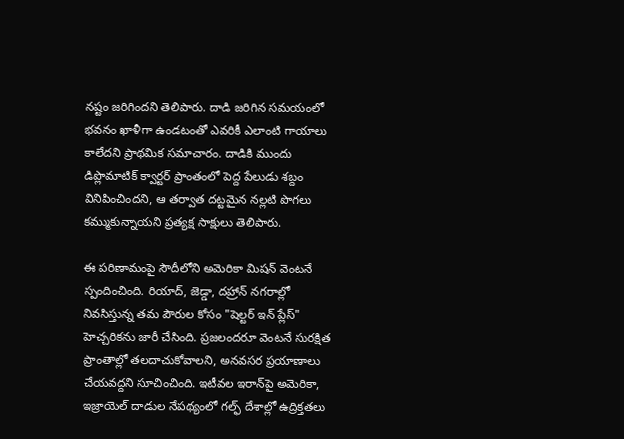నష్టం జరిగిందని తెలిపారు. దాడి జరిగిన సమయంలో భవనం ఖాళీగా ఉండటంతో ఎవరికీ ఎలాంటి గాయాలు కాలేదని ప్రాథమిక సమాచారం. దాడికి ముందు డిప్లొమాటిక్ క్వార్టర్ ప్రాంతంలో పెద్ద పేలుడు శబ్దం వినిపించిందని, ఆ తర్వాత దట్టమైన నల్లటి పొగలు కమ్ముకున్నాయని ప్రత్యక్ష సాక్షులు తెలిపారు.

ఈ పరిణామంపై సౌదీలోని అమెరికా మిషన్ వెంటనే స్పందించింది. రియాద్, జెడ్డా, దహ్రాన్ నగరాల్లో నివసిస్తున్న తమ పౌరుల కోసం "షెల్టర్ ఇన్ ప్లేస్" హెచ్చరికను జారీ చేసింది. ప్రజలందరూ వెంటనే సురక్షిత ప్రాంతాల్లో తలదాచుకోవాలని, అనవసర ప్రయాణాలు చేయవద్దని సూచించింది. ఇటీవల ఇరాన్‌పై అమెరికా, ఇజ్రాయెల్ దాడుల నేపథ్యంలో గల్ఫ్ దేశాల్లో ఉద్రిక్తతలు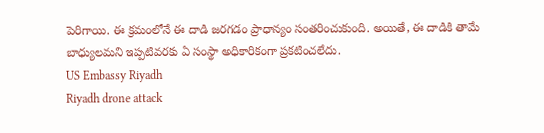పెరిగాయి. ఈ క్రమంలోనే ఈ దాడి జరగడం ప్రాధాన్యం సంతరించుకుంది. అయితే, ఈ దాడికి తామే బాధ్యులమని ఇప్పటివరకు ఏ సంస్థా అధికారికంగా ప్రకటించలేదు.
US Embassy Riyadh
Riyadh drone attack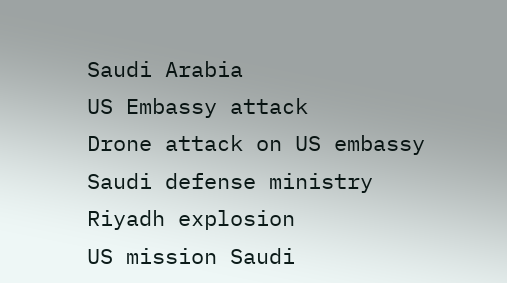Saudi Arabia
US Embassy attack
Drone attack on US embassy
Saudi defense ministry
Riyadh explosion
US mission Saudi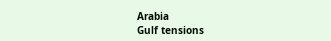Arabia
Gulf tensions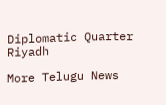Diplomatic Quarter Riyadh

More Telugu News